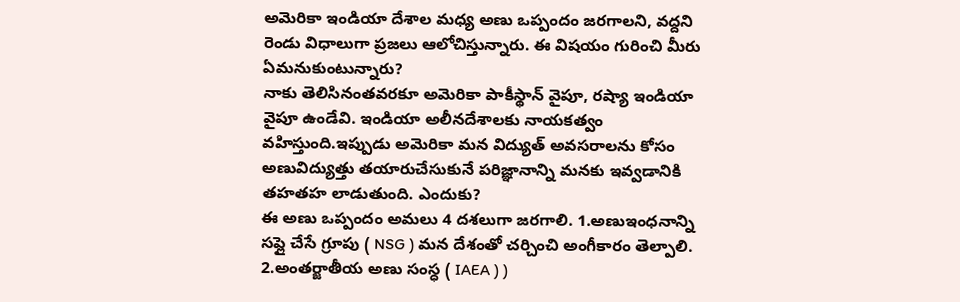అమెరికా ఇండియా దేశాల మధ్య అణు ఒప్పందం జరగాలని, వద్దని రెండు విధాలుగా ప్రజలు ఆలోచిస్తున్నారు. ఈ విషయం గురించి మీరు ఏమనుకుంటున్నారు?
నాకు తెలిసినంతవరకూ అమెరికా పాకీస్థాన్ వైపూ, రష్యా ఇండియా వైపూ ఉండేవి. ఇండియా అలీనదేశాలకు నాయకత్వం వహిస్తుంది.ఇప్పుడు అమెరికా మన విద్యుత్ అవసరాలను కోసం అణువిద్యుత్తు తయారుచేసుకునే పరిజ్ఞానాన్ని మనకు ఇవ్వడానికి తహతహ లాడుతుంది. ఎందుకు?
ఈ అణు ఒప్పందం అమలు 4 దశలుగా జరగాలి. 1.అణుఇంధనాన్ని సప్లై చేసే గ్రూపు ( NSG ) మన దేశంతో చర్చించి అంగీకారం తెల్పాలి. 2.అంతర్జాతీయ అణు సంస్ధ ( IAEA ) )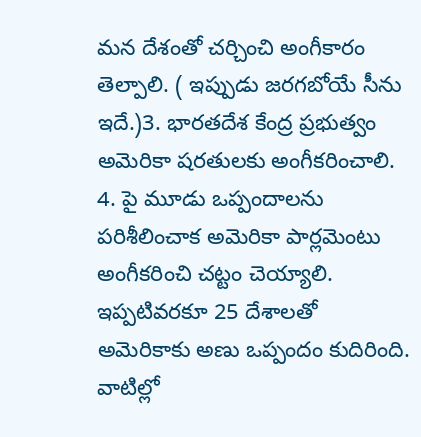మన దేశంతో చర్చించి అంగీకారం తెల్పాలి. ( ఇప్పుడు జరగబోయే సీను ఇదే.)3. భారతదేశ కేంద్ర ప్రభుత్వం అమెరికా షరతులకు అంగీకరించాలి. 4. పై మూడు ఒప్పందాలను పరిశీలించాక అమెరికా పార్లమెంటు అంగీకరించి చట్టం చెయ్యాలి.
ఇప్పటివరకూ 25 దేశాలతో అమెరికాకు అణు ఒప్పందం కుదిరింది. వాటిల్లో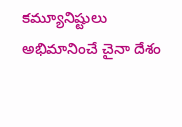కమ్యూనిష్టులు అభిమానించే చైనా దేశం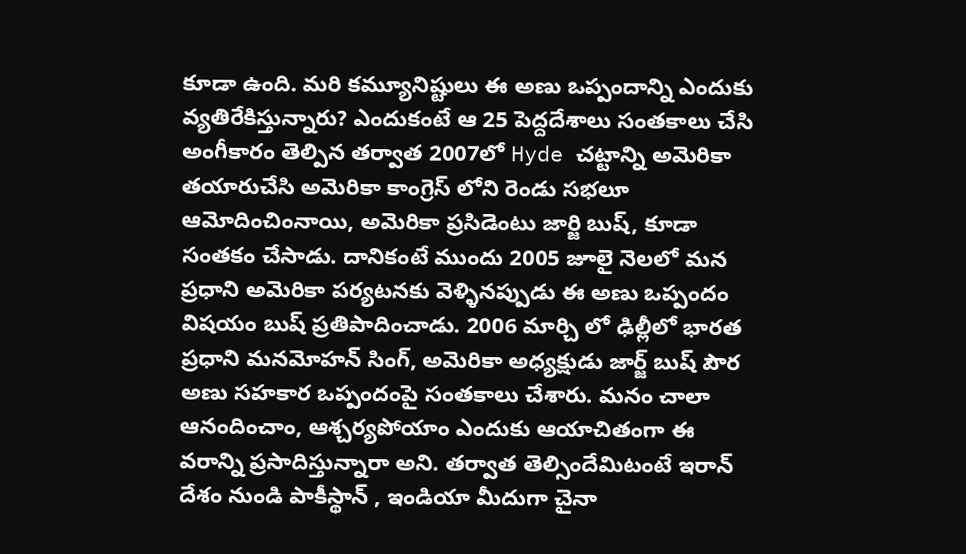కూడా ఉంది. మరి కమ్యూనిష్టులు ఈ అణు ఒప్పందాన్ని ఎందుకు వ్యతిరేకిస్తున్నారు? ఎందుకంటే ఆ 25 పెద్దదేశాలు సంతకాలు చేసి అంగీకారం తెల్పిన తర్వాత 2007లో Hyde చట్టాన్ని అమెరికా తయారుచేసి అమెరికా కాంగ్రెస్ లోని రెండు సభలూ ఆమోదించింనాయి, అమెరికా ప్రసిడెంటు జార్జి బుష్, కూడా సంతకం చేసాడు. దానికంటే ముందు 2005 జూలై నెలలో మన ప్రధాని అమెరికా పర్యటనకు వెళ్ళినప్పుడు ఈ అణు ఒప్పందం విషయం బుష్ ప్రతిపాదించాడు. 2006 మార్చి లో ఢిల్లీలో భారత ప్రధాని మనమోహన్ సింగ్, అమెరికా అధ్యక్షుడు జార్జ్ బుష్ పౌర అణు సహకార ఒప్పందంపై సంతకాలు చేశారు. మనం చాలా ఆనందించాం, ఆశ్చర్యపోయాం ఎందుకు ఆయాచితంగా ఈ వరాన్ని ప్రసాదిస్తున్నారా అని. తర్వాత తెల్సిందేమిటంటే ఇరాన్ దేశం నుండి పాకీస్థాన్ , ఇండియా మీదుగా చైనా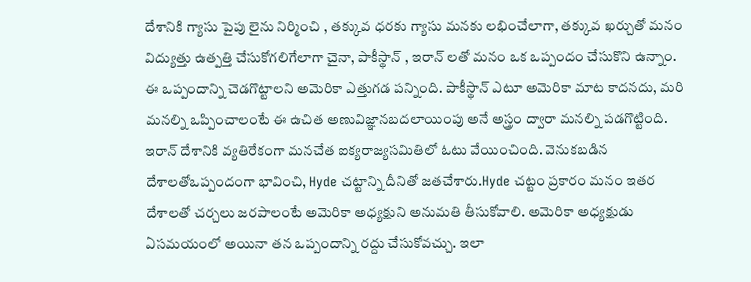దేశానికి గ్యాసు పైపు లైను నిర్మించి , తక్కువ ధరకు గ్యాసు మనకు లభించేలాగా, తక్కువ ఖర్చుతో మనం విద్యుత్తు ఉత్పత్తి చేసుకోగలిగేలాగా చైనా, పాకీస్థాన్ , ఇరాన్ లతో మనం ఒక ఒప్పందం చేసుకొని ఉన్నాం. ఈ ఒప్పందాన్ని చెడగొట్టాలని అమెరికా ఎత్తుగడ పన్నింది. పాకీస్థాన్ ఎటూ అమెరికా మాట కాదనదు, మరి మనల్ని ఒప్పించాలంటే ఈ ఉచిత అణువిజ్ఞానబదలాయింపు అనే అస్త్రం ద్వారా మనల్ని పడగొట్టింది. ఇరాన్ దేశానికి వ్యతిరేకంగా మనచేత ఐక్యరాజ్యసమితిలో ఓటు వేయించింది. వెనుకబడిన దేశాలతోఒప్పందంగా భావించి, Hyde చట్టాన్ని దీనితో జతచేశారు.Hyde చట్టం ప్రకారం మనం ఇతర దేశాలతో చర్చలు జరపాలంటే అమెరికా అధ్యక్షుని అనుమతి తీసుకోవాలి. అమెరికా అధ్యక్షుడు ఏసమయంలో అయినా తన ఒప్పందాన్ని రద్దు చేసుకోవచ్చు. ఇలా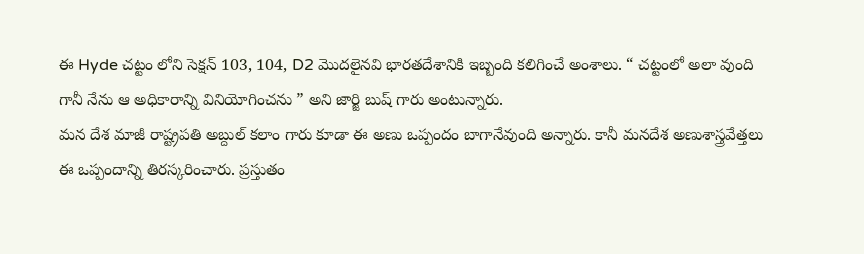ఈ Hyde చట్టం లోని సెక్షన్ 103, 104, D2 మొదలైనవి భారతదేశానికి ఇబ్బంది కలిగించే అంశాలు. “ చట్టంలో అలా వుంది గానీ నేను ఆ అధికారాన్ని వినియోగించను ” అని జార్జి బుష్ గారు అంటున్నారు.
మన దేశ మాజీ రాష్ట్రపతి అబ్దుల్ కలాం గారు కూడా ఈ అణు ఒప్పందం బాగానేవుంది అన్నారు. కానీ మనదేశ అణుశాస్త్రవేత్తలు ఈ ఒప్పందాన్ని తిరస్కరించారు. ప్రస్తుతం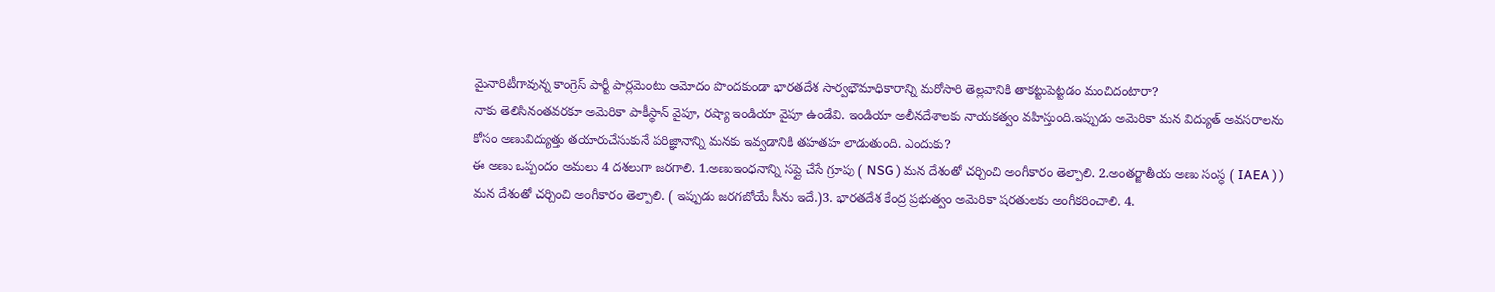మైనారిటీగావున్న కాంగ్రెస్ పార్టీ పార్లమెంటు ఆమోదం పొందకుండా భారతదేశ సార్వభౌమాధికారాన్ని మరోసారి తెల్లవానికి తాకట్టుపెట్టడం మంచిదంటారా?
నాకు తెలిసినంతవరకూ అమెరికా పాకీస్థాన్ వైపూ, రష్యా ఇండియా వైపూ ఉండేవి. ఇండియా అలీనదేశాలకు నాయకత్వం వహిస్తుంది.ఇప్పుడు అమెరికా మన విద్యుత్ అవసరాలను కోసం అణువిద్యుత్తు తయారుచేసుకునే పరిజ్ఞానాన్ని మనకు ఇవ్వడానికి తహతహ లాడుతుంది. ఎందుకు?
ఈ అణు ఒప్పందం అమలు 4 దశలుగా జరగాలి. 1.అణుఇంధనాన్ని సప్లై చేసే గ్రూపు ( NSG ) మన దేశంతో చర్చించి అంగీకారం తెల్పాలి. 2.అంతర్జాతీయ అణు సంస్ధ ( IAEA ) ) మన దేశంతో చర్చించి అంగీకారం తెల్పాలి. ( ఇప్పుడు జరగబోయే సీను ఇదే.)3. భారతదేశ కేంద్ర ప్రభుత్వం అమెరికా షరతులకు అంగీకరించాలి. 4.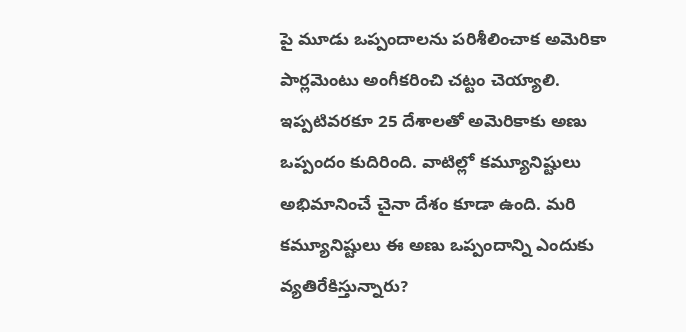పై మూడు ఒప్పందాలను పరిశీలించాక అమెరికా పార్లమెంటు అంగీకరించి చట్టం చెయ్యాలి.
ఇప్పటివరకూ 25 దేశాలతో అమెరికాకు అణు ఒప్పందం కుదిరింది. వాటిల్లో కమ్యూనిష్టులు అభిమానించే చైనా దేశం కూడా ఉంది. మరి కమ్యూనిష్టులు ఈ అణు ఒప్పందాన్ని ఎందుకు వ్యతిరేకిస్తున్నారు?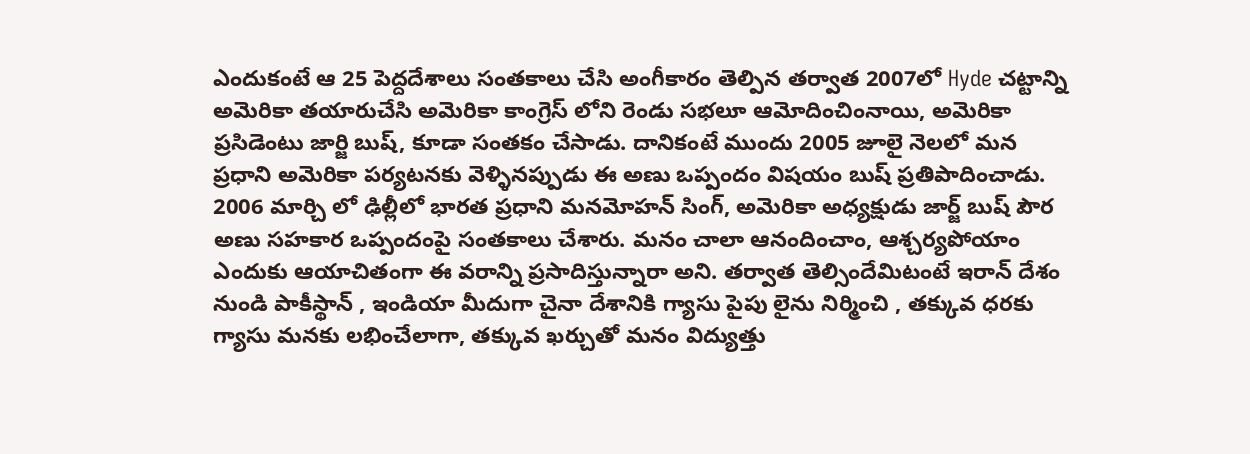ఎందుకంటే ఆ 25 పెద్దదేశాలు సంతకాలు చేసి అంగీకారం తెల్పిన తర్వాత 2007లో Hyde చట్టాన్ని అమెరికా తయారుచేసి అమెరికా కాంగ్రెస్ లోని రెండు సభలూ ఆమోదించింనాయి, అమెరికా ప్రసిడెంటు జార్జి బుష్, కూడా సంతకం చేసాడు. దానికంటే ముందు 2005 జూలై నెలలో మన ప్రధాని అమెరికా పర్యటనకు వెళ్ళినప్పుడు ఈ అణు ఒప్పందం విషయం బుష్ ప్రతిపాదించాడు. 2006 మార్చి లో ఢిల్లీలో భారత ప్రధాని మనమోహన్ సింగ్, అమెరికా అధ్యక్షుడు జార్జ్ బుష్ పౌర అణు సహకార ఒప్పందంపై సంతకాలు చేశారు. మనం చాలా ఆనందించాం, ఆశ్చర్యపోయాం ఎందుకు ఆయాచితంగా ఈ వరాన్ని ప్రసాదిస్తున్నారా అని. తర్వాత తెల్సిందేమిటంటే ఇరాన్ దేశం నుండి పాకీస్థాన్ , ఇండియా మీదుగా చైనా దేశానికి గ్యాసు పైపు లైను నిర్మించి , తక్కువ ధరకు గ్యాసు మనకు లభించేలాగా, తక్కువ ఖర్చుతో మనం విద్యుత్తు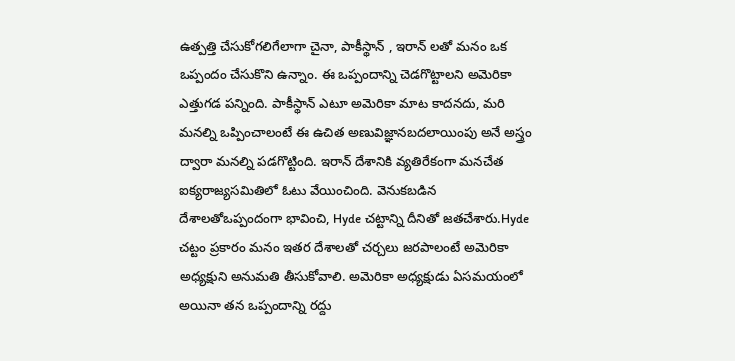ఉత్పత్తి చేసుకోగలిగేలాగా చైనా, పాకీస్థాన్ , ఇరాన్ లతో మనం ఒక ఒప్పందం చేసుకొని ఉన్నాం. ఈ ఒప్పందాన్ని చెడగొట్టాలని అమెరికా ఎత్తుగడ పన్నింది. పాకీస్థాన్ ఎటూ అమెరికా మాట కాదనదు, మరి మనల్ని ఒప్పించాలంటే ఈ ఉచిత అణువిజ్ఞానబదలాయింపు అనే అస్త్రం ద్వారా మనల్ని పడగొట్టింది. ఇరాన్ దేశానికి వ్యతిరేకంగా మనచేత ఐక్యరాజ్యసమితిలో ఓటు వేయించింది. వెనుకబడిన దేశాలతోఒప్పందంగా భావించి, Hyde చట్టాన్ని దీనితో జతచేశారు.Hyde చట్టం ప్రకారం మనం ఇతర దేశాలతో చర్చలు జరపాలంటే అమెరికా అధ్యక్షుని అనుమతి తీసుకోవాలి. అమెరికా అధ్యక్షుడు ఏసమయంలో అయినా తన ఒప్పందాన్ని రద్దు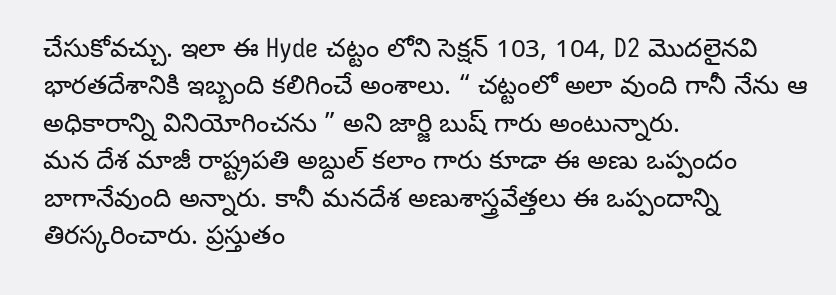చేసుకోవచ్చు. ఇలా ఈ Hyde చట్టం లోని సెక్షన్ 103, 104, D2 మొదలైనవి భారతదేశానికి ఇబ్బంది కలిగించే అంశాలు. “ చట్టంలో అలా వుంది గానీ నేను ఆ అధికారాన్ని వినియోగించను ” అని జార్జి బుష్ గారు అంటున్నారు.
మన దేశ మాజీ రాష్ట్రపతి అబ్దుల్ కలాం గారు కూడా ఈ అణు ఒప్పందం బాగానేవుంది అన్నారు. కానీ మనదేశ అణుశాస్త్రవేత్తలు ఈ ఒప్పందాన్ని తిరస్కరించారు. ప్రస్తుతం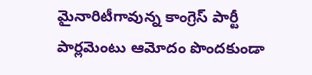మైనారిటీగావున్న కాంగ్రెస్ పార్టీ పార్లమెంటు ఆమోదం పొందకుండా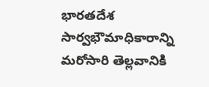భారతదేశ సార్వభౌమాధికారాన్ని మరోసారి తెల్లవానికి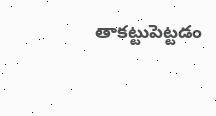తాకట్టుపెట్టడం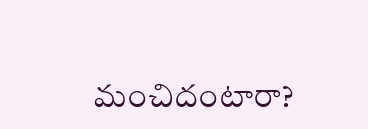మంచిదంటారా?